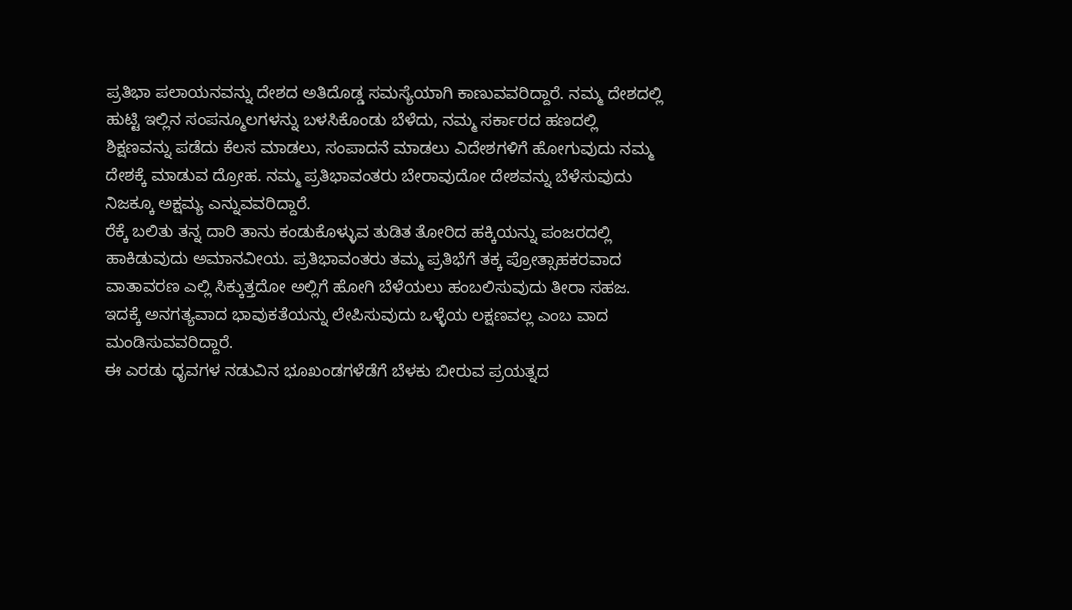ಪ್ರತಿಭಾ ಪಲಾಯನವನ್ನು ದೇಶದ ಅತಿದೊಡ್ಡ ಸಮಸ್ಯೆಯಾಗಿ ಕಾಣುವವರಿದ್ದಾರೆ. ನಮ್ಮ ದೇಶದಲ್ಲಿ ಹುಟ್ಟಿ ಇಲ್ಲಿನ ಸಂಪನ್ಮೂಲಗಳನ್ನು ಬಳಸಿಕೊಂಡು ಬೆಳೆದು, ನಮ್ಮ ಸರ್ಕಾರದ ಹಣದಲ್ಲಿ ಶಿಕ್ಷಣವನ್ನು ಪಡೆದು ಕೆಲಸ ಮಾಡಲು, ಸಂಪಾದನೆ ಮಾಡಲು ವಿದೇಶಗಳಿಗೆ ಹೋಗುವುದು ನಮ್ಮ ದೇಶಕ್ಕೆ ಮಾಡುವ ದ್ರೋಹ. ನಮ್ಮ ಪ್ರತಿಭಾವಂತರು ಬೇರಾವುದೋ ದೇಶವನ್ನು ಬೆಳೆಸುವುದು ನಿಜಕ್ಕೂ ಅಕ್ಷಮ್ಯ ಎನ್ನುವವರಿದ್ದಾರೆ.
ರೆಕ್ಕೆ ಬಲಿತು ತನ್ನ ದಾರಿ ತಾನು ಕಂಡುಕೊಳ್ಳುವ ತುಡಿತ ತೋರಿದ ಹಕ್ಕಿಯನ್ನು ಪಂಜರದಲ್ಲಿ ಹಾಕಿಡುವುದು ಅಮಾನವೀಯ. ಪ್ರತಿಭಾವಂತರು ತಮ್ಮ ಪ್ರತಿಭೆಗೆ ತಕ್ಕ ಪ್ರೋತ್ಸಾಹಕರವಾದ ವಾತಾವರಣ ಎಲ್ಲಿ ಸಿಕ್ಕುತ್ತದೋ ಅಲ್ಲಿಗೆ ಹೋಗಿ ಬೆಳೆಯಲು ಹಂಬಲಿಸುವುದು ತೀರಾ ಸಹಜ. ಇದಕ್ಕೆ ಅನಗತ್ಯವಾದ ಭಾವುಕತೆಯನ್ನು ಲೇಪಿಸುವುದು ಒಳ್ಳೆಯ ಲಕ್ಷಣವಲ್ಲ ಎಂಬ ವಾದ ಮಂಡಿಸುವವರಿದ್ದಾರೆ.
ಈ ಎರಡು ಧೃವಗಳ ನಡುವಿನ ಭೂಖಂಡಗಳೆಡೆಗೆ ಬೆಳಕು ಬೀರುವ ಪ್ರಯತ್ನದ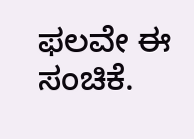ಫಲವೇ ಈ ಸಂಚಿಕೆ.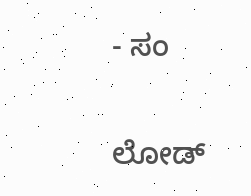- ಸಂ

ಲೋಡ್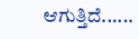ಆಗುತ್ತಿದೆ......